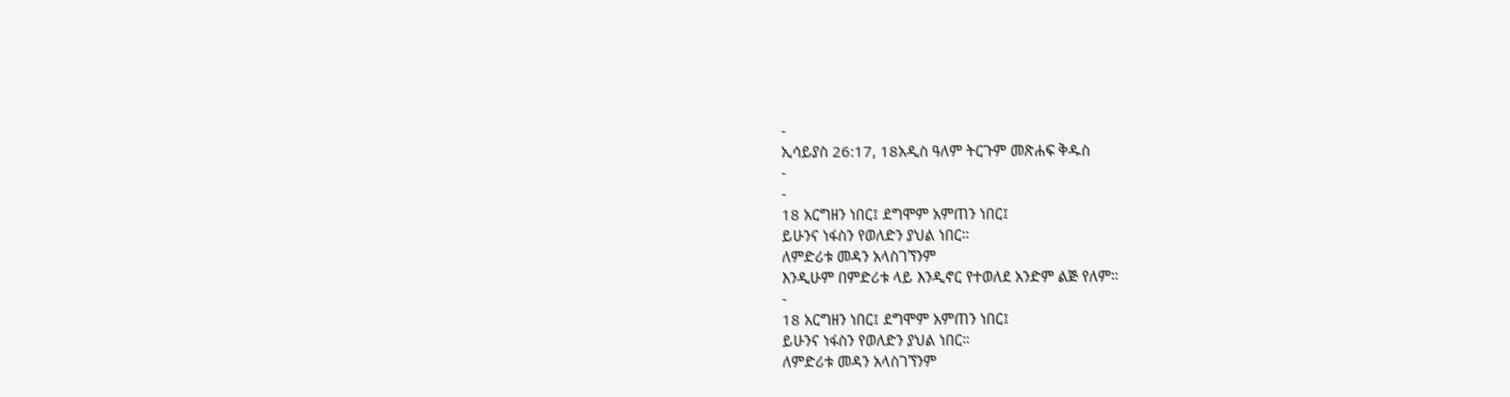-
ኢሳይያስ 26:17, 18አዲስ ዓለም ትርጉም መጽሐፍ ቅዱስ
-
-
18 አርግዘን ነበር፤ ደግሞም አምጠን ነበር፤
ይሁንና ነፋስን የወለድን ያህል ነበር።
ለምድሪቱ መዳን አላስገኘንም
እንዲሁም በምድሪቱ ላይ እንዲኖር የተወለደ አንድም ልጅ የለም።
-
18 አርግዘን ነበር፤ ደግሞም አምጠን ነበር፤
ይሁንና ነፋስን የወለድን ያህል ነበር።
ለምድሪቱ መዳን አላስገኘንም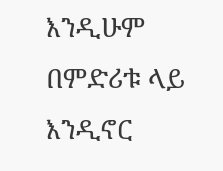እንዲሁም በምድሪቱ ላይ እንዲኖር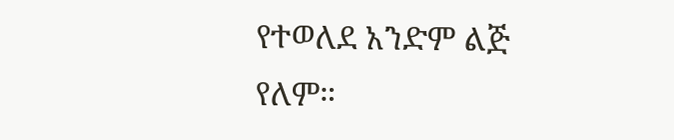የተወለደ አንድም ልጅ የለም።